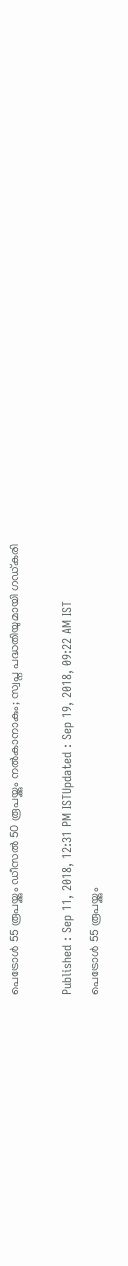പെട്രോള്‍ 55 രൂപയ്ക്കും ഡീസല്‍ 50 രൂപയ്ക്കും നല്‍കാനാകും; സ്വപ്ന പദ്ധതിയുമായി ഗഡ്കരി

Published : Sep 11, 2018, 12:31 PM ISTUpdated : Sep 19, 2018, 09:22 AM IST
പെട്രോള്‍ 55 രൂപയ്ക്കും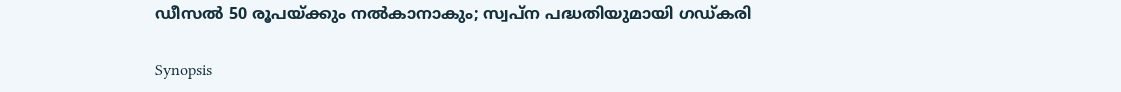ഡീസല്‍ 50 രൂപയ്ക്കും നല്‍കാനാകും; സ്വപ്ന പദ്ധതിയുമായി ഗഡ്കരി

Synopsis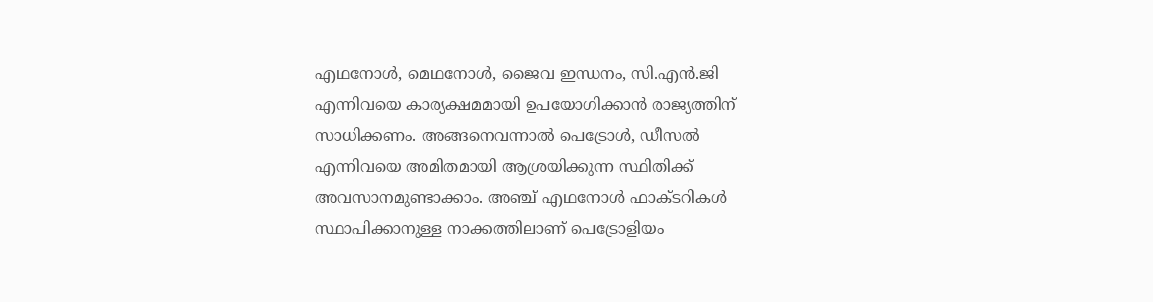എഥനോൾ, മെഥനോൾ, ജൈവ ഇന്ധനം, സി.എൻ.ജി എന്നിവയെ കാര്യക്ഷമമായി ഉപയോഗിക്കാന്‍ രാജ്യത്തിന് സാധിക്കണം. അങ്ങനെവന്നാല്‍ പെട്രോള്‍, ഡീസല്‍ എന്നിവയെ അമിതമായി ആശ്രയിക്കുന്ന സ്ഥിതിക്ക് അവസാനമുണ്ടാക്കാം. അഞ്ച് എഥനോൾ ഫാക്ടറികള്‍ സ്ഥാപിക്കാനുള്ള നാക്കത്തിലാണ് പെട്രോളിയം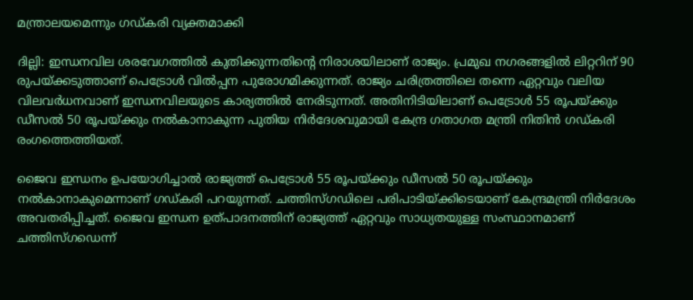മന്ത്രാലയമെന്നും ഗഡ്കരി വ്യക്തമാക്കി

ദില്ലി: ഇന്ധനവില ശരവേഗത്തില്‍ കുതിക്കുന്നതിന്‍റെ നിരാശയിലാണ് രാജ്യം. പ്രമുഖ നഗരങ്ങളില്‍ ലിറ്ററിന് 90 രുപയ്ക്കടുത്താണ് പെട്രോള്‍ വില്‍പ്പന പുരോഗമിക്കുന്നത്. രാജ്യം ചരിത്രത്തിലെ തന്നെ ഏറ്റവും വലിയ വിലവര്‍ധനവാണ് ഇന്ധനവിലയുടെ കാര്യത്തില്‍ നേരിടുന്നത്. അതിനിടിയിലാണ് പെട്രോള്‍ 55 രൂപയ്ക്കും ഡീസല്‍ 50 രൂപയ്ക്കും നല്‍കാനാകുന്ന പുതിയ നിര്‍ദേശവുമായി കേന്ദ്ര ഗതാഗത മന്ത്രി നിതിന്‍ ഗഡ്കരി രംഗത്തെത്തിയത്.

ജൈവ ഇന്ധനം ഉപയോഗിച്ചാല്‍ രാജ്യത്ത് പെട്രോള്‍ 55 രൂപയ്ക്കും ഡീസല്‍ 50 രൂപയ്ക്കും നല്‍കാനാകുമെന്നാണ് ഗഡ്കരി പറയുന്നത്. ചത്തിസ്ഗഡിലെ പരിപാടിയ്ക്കിടെയാണ് കേന്ദ്രമന്ത്രി നിര്‍ദേശം അവതരിപ്പിച്ചത്. ജൈവ ഇന്ധന ഉത്പാദനത്തിന് രാജ്യത്ത് ഏറ്റവും സാധ്യതയുള്ള സംസ്ഥാനമാണ് ചത്തിസ്ഗഡെന്ന്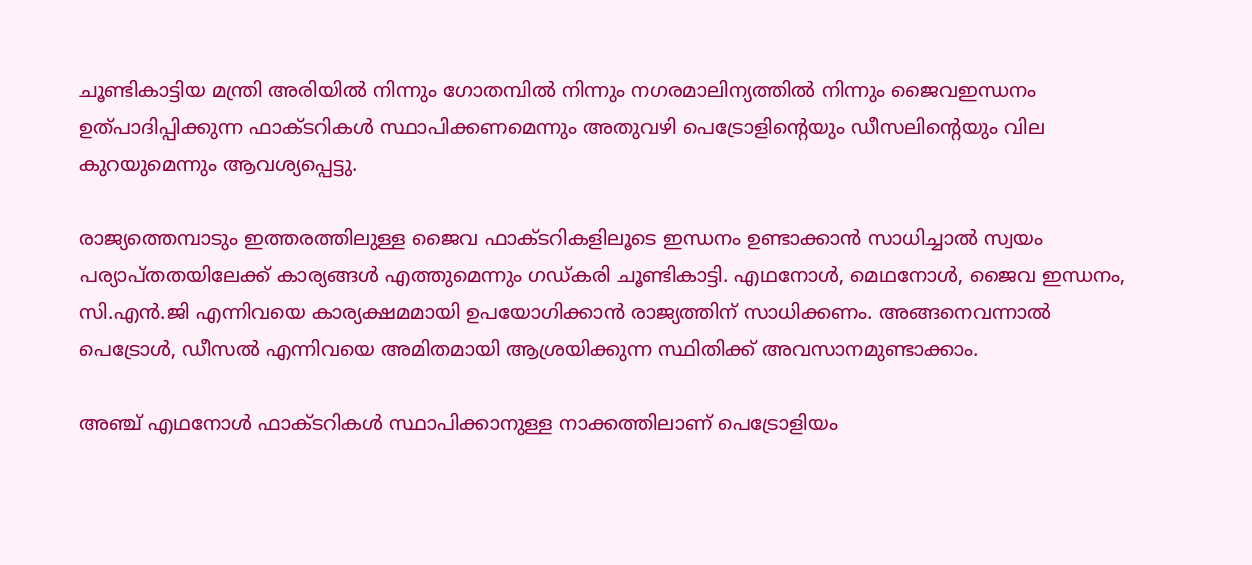ചൂണ്ടികാട്ടിയ മന്ത്രി അരിയില്‍ നിന്നും ഗോതമ്പില്‍ നിന്നും നഗരമാലിന്യത്തില്‍ നിന്നും ജൈവഇന്ധനം ഉത്പാദിപ്പിക്കുന്ന ഫാക്ടറികള്‍ സ്ഥാപിക്കണമെന്നും അതുവഴി പെട്രോളിന്റെയും ഡീസലിന്റെയും വില കുറയുമെന്നും ആവശ്യപ്പെട്ടു.

രാജ്യത്തെമ്പാടും ഇത്തരത്തിലുള്ള ജൈവ ഫാക്ടറികളിലൂടെ ഇന്ധനം ഉണ്ടാക്കാന്‍ സാധിച്ചാല്‍ സ്വയം പര്യാപ്തതയിലേക്ക് കാര്യങ്ങള്‍ എത്തുമെന്നും ഗഡ്കരി ചൂണ്ടികാട്ടി. എഥനോൾ, മെഥനോൾ, ജൈവ ഇന്ധനം, സി.എൻ.ജി എന്നിവയെ കാര്യക്ഷമമായി ഉപയോഗിക്കാന്‍ രാജ്യത്തിന് സാധിക്കണം. അങ്ങനെവന്നാല്‍ പെട്രോള്‍, ഡീസല്‍ എന്നിവയെ അമിതമായി ആശ്രയിക്കുന്ന സ്ഥിതിക്ക് അവസാനമുണ്ടാക്കാം.

അഞ്ച് എഥനോൾ ഫാക്ടറികള്‍ സ്ഥാപിക്കാനുള്ള നാക്കത്തിലാണ് പെട്രോളിയം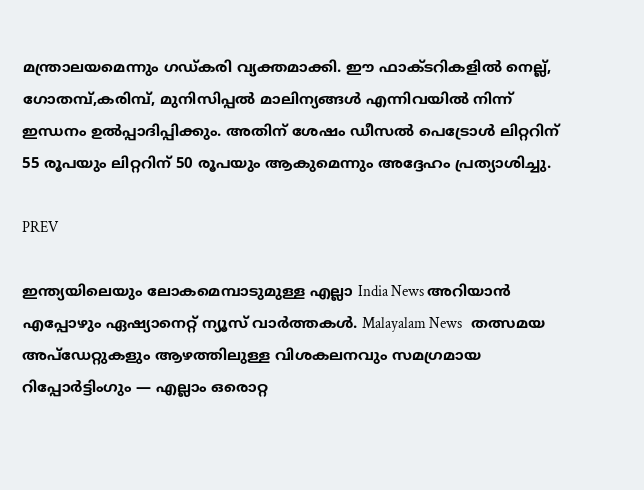മന്ത്രാലയമെന്നും ഗഡ്കരി വ്യക്തമാക്കി. ഈ ഫാക്ടറികളില്‍ നെല്ല്, ഗോതമ്പ്,കരിമ്പ്, മുനിസിപ്പൽ മാലിന്യങ്ങൾ എന്നിവയിൽ നിന്ന് ഇന്ധനം ഉൽപ്പാദിപ്പിക്കും. അതിന് ശേഷം ഡീസൽ പെട്രോള്‍ ലിറ്ററിന് 55 രൂപയും ലിറ്ററിന് 50 രൂപയും ആകുമെന്നും അദ്ദേഹം പ്രത്യാശിച്ചു.

PREV

ഇന്ത്യയിലെയും ലോകമെമ്പാടുമുള്ള എല്ലാ India News അറിയാൻ എപ്പോഴും ഏഷ്യാനെറ്റ് ന്യൂസ് വാർത്തകൾ. Malayalam News   തത്സമയ അപ്‌ഡേറ്റുകളും ആഴത്തിലുള്ള വിശകലനവും സമഗ്രമായ റിപ്പോർട്ടിംഗും — എല്ലാം ഒരൊറ്റ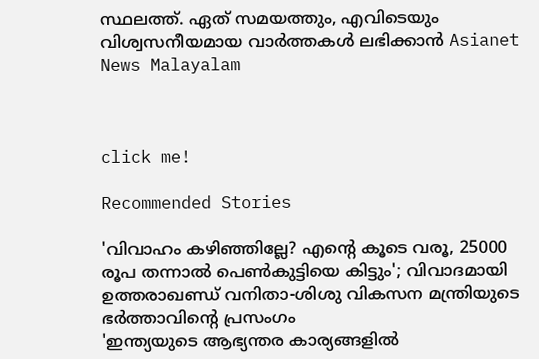സ്ഥലത്ത്. ഏത് സമയത്തും, എവിടെയും വിശ്വസനീയമായ വാർത്തകൾ ലഭിക്കാൻ Asianet News Malayalam



click me!

Recommended Stories

'വിവാഹം കഴിഞ്ഞില്ലേ? എന്റെ കൂടെ വരൂ, 25000 രൂപ തന്നാൽ പെൺകുട്ടിയെ കിട്ടും'; വിവാദമായി ഉത്തരാഖണ്ഡ് വനിതാ-ശിശു വികസന മന്ത്രിയുടെ ഭർത്താവിന്റെ പ്രസംഗം
'ഇന്ത്യയുടെ ആഭ്യന്തര കാര്യങ്ങളിൽ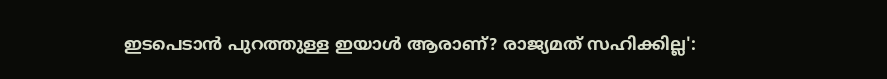ഇടപെടാൻ പുറത്തുള്ള ഇയാൾ ആരാണ്? രാജ്യമത് സഹിക്കില്ല':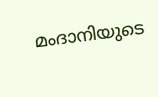മംദാനിയുടെ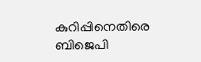കുറിപ്പിനെതിരെ ബിജെപി